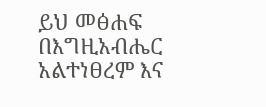ይህ መፅሐፍ በእግዚአብሔር አልተነፀረም እና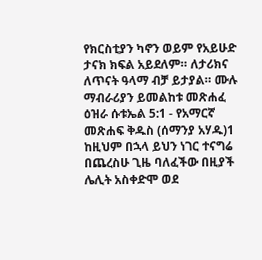የክርስቲያን ካኖን ወይም የአይሁድ ታናክ ክፍል አይደለም። ለታሪክና ለጥናት ዓላማ ብቻ ይታያል። ሙሉ ማብራሪያን ይመልከቱ መጽሐፈ ዕዝራ ሱቱኤል 5:1 - የአማርኛ መጽሐፍ ቅዱስ (ሰማንያ አሃዱ)1 ከዚህም በኋላ ይህን ነገር ተናግሬ በጨረስሁ ጊዜ ባለፈችው በዚያች ሌሊት አስቀድሞ ወደ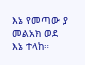እኔ የመጣው ያ መልአክ ወደ እኔ ተላከ።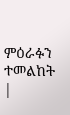ምዕራፉን ተመልከት |